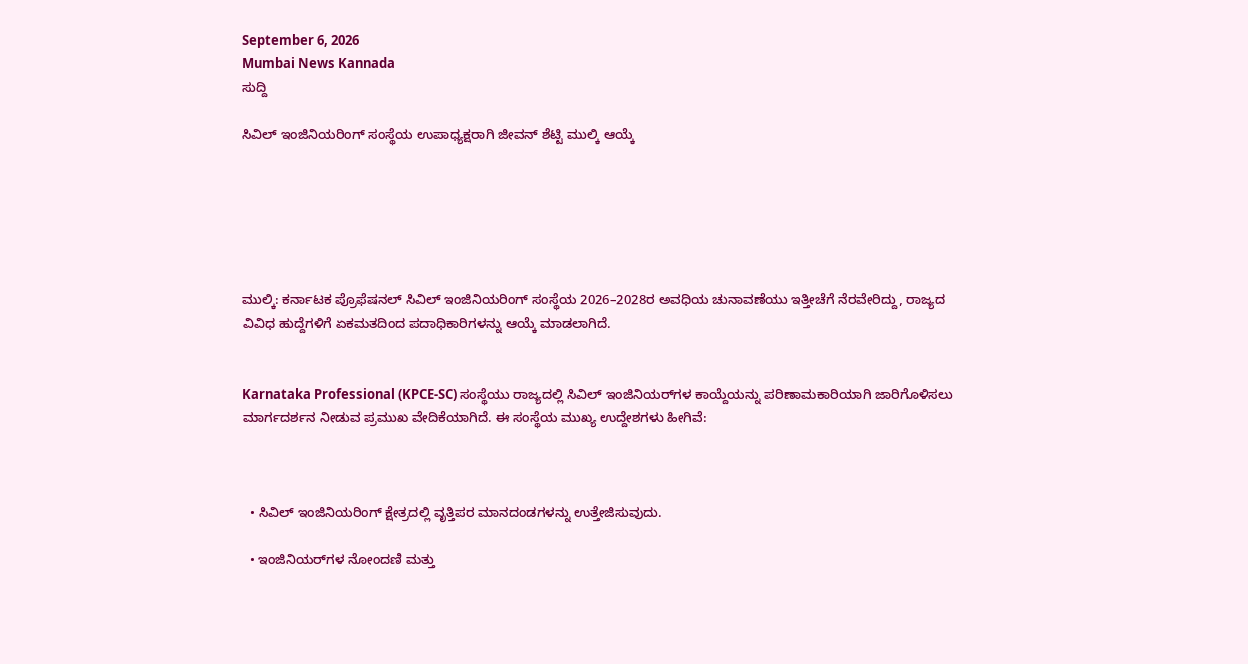September 6, 2026
Mumbai News Kannada
ಸುದ್ದಿ

ಸಿವಿಲ್ ಇಂಜಿನಿಯರಿಂಗ್ ಸಂಸ್ಥೆಯ ಉಪಾಧ್ಯಕ್ಷರಾಗಿ ಜೀವನ್ ಶೆಟ್ಟಿ ಮುಲ್ಕಿ ಆಯ್ಕೆ






ಮುಲ್ಕಿ: ಕರ್ನಾಟಕ ಪ್ರೊಫೆಷನಲ್ ಸಿವಿಲ್ ಇಂಜಿನಿಯರಿಂಗ್ ಸಂಸ್ಥೆಯ 2026–2028ರ ಅವಧಿಯ ಚುನಾವಣೆಯು ಇತ್ತೀಚೆಗೆ ನೆರವೇರಿದ್ದು, ರಾಜ್ಯದ ವಿವಿಧ ಹುದ್ದೆಗಳಿಗೆ ಏಕಮತದಿಂದ ಪದಾಧಿಕಾರಿಗಳನ್ನು ಆಯ್ಕೆ ಮಾಡಲಾಗಿದೆ.


Karnataka Professional (KPCE-SC) ಸಂಸ್ಥೆಯು ರಾಜ್ಯದಲ್ಲಿ ಸಿವಿಲ್ ಇಂಜಿನಿಯರ್‌ಗಳ ಕಾಯ್ದೆಯನ್ನು ಪರಿಣಾಮಕಾರಿಯಾಗಿ ಜಾರಿಗೊಳಿಸಲು ಮಾರ್ಗದರ್ಶನ ನೀಡುವ ಪ್ರಮುಖ ವೇದಿಕೆಯಾಗಿದೆ. ಈ ಸಂಸ್ಥೆಯ ಮುಖ್ಯ ಉದ್ದೇಶಗಳು ಹೀಗಿವೆ:



  • ಸಿವಿಲ್ ಇಂಜಿನಿಯರಿಂಗ್ ಕ್ಷೇತ್ರದಲ್ಲಿ ವೃತ್ತಿಪರ ಮಾನದಂಡಗಳನ್ನು ಉತ್ತೇಜಿಸುವುದು.

  • ಇಂಜಿನಿಯರ್‌ಗಳ ನೋಂದಣಿ ಮತ್ತು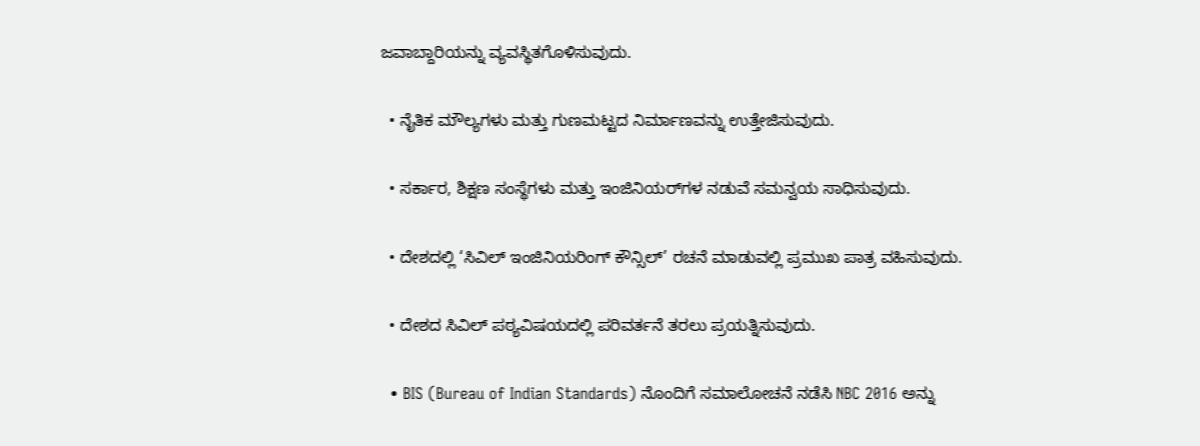ಜವಾಬ್ದಾರಿಯನ್ನು ವ್ಯವಸ್ಥಿತಗೊಳಿಸುವುದು.

  • ನೈತಿಕ ಮೌಲ್ಯಗಳು ಮತ್ತು ಗುಣಮಟ್ಟದ ನಿರ್ಮಾಣವನ್ನು ಉತ್ತೇಜಿಸುವುದು.

  • ಸರ್ಕಾರ, ಶಿಕ್ಷಣ ಸಂಸ್ಥೆಗಳು ಮತ್ತು ಇಂಜಿನಿಯರ್‌ಗಳ ನಡುವೆ ಸಮನ್ವಯ ಸಾಧಿಸುವುದು.

  • ದೇಶದಲ್ಲಿ ‘ಸಿವಿಲ್ ಇಂಜಿನಿಯರಿಂಗ್ ಕೌನ್ಸಿಲ್’ ರಚನೆ ಮಾಡುವಲ್ಲಿ ಪ್ರಮುಖ ಪಾತ್ರ ವಹಿಸುವುದು.

  • ದೇಶದ ಸಿವಿಲ್ ಪಠ್ಯವಿಷಯದಲ್ಲಿ ಪರಿವರ್ತನೆ ತರಲು ಪ್ರಯತ್ನಿಸುವುದು.

  • BIS (Bureau of Indian Standards) ನೊಂದಿಗೆ ಸಮಾಲೋಚನೆ ನಡೆಸಿ NBC 2016 ಅನ್ನು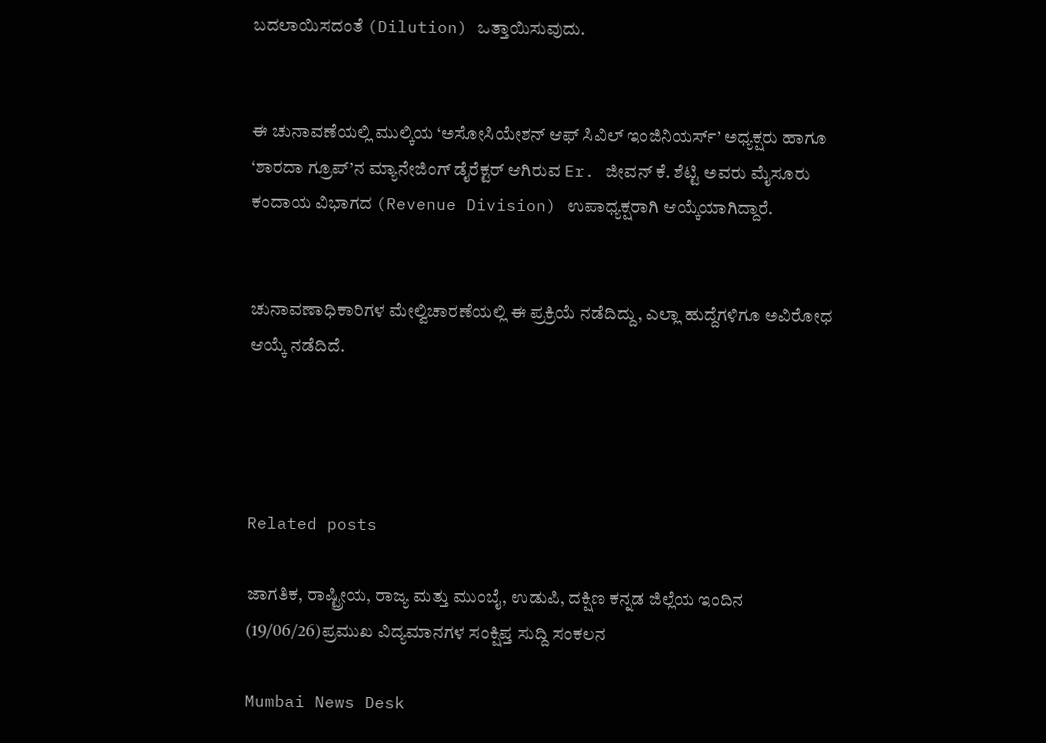ಬದಲಾಯಿಸದಂತೆ (Dilution) ಒತ್ತಾಯಿಸುವುದು.


ಈ ಚುನಾವಣೆಯಲ್ಲಿ ಮುಲ್ಕಿಯ ‘ಅಸೋಸಿಯೇಶನ್ ಆಫ್ ಸಿವಿಲ್ ಇಂಜಿನಿಯರ್ಸ್’ ಅಧ್ಯಕ್ಷರು ಹಾಗೂ ‘ಶಾರದಾ ಗ್ರೂಪ್’ನ ಮ್ಯಾನೇಜಿಂಗ್ ಡೈರೆಕ್ಟರ್ ಆಗಿರುವ Er. ಜೀವನ್ ಕೆ. ಶೆಟ್ಟಿ ಅವರು ಮೈಸೂರು ಕಂದಾಯ ವಿಭಾಗದ (Revenue Division) ಉಪಾಧ್ಯಕ್ಷರಾಗಿ ಆಯ್ಕೆಯಾಗಿದ್ದಾರೆ.


ಚುನಾವಣಾಧಿಕಾರಿಗಳ ಮೇಲ್ವಿಚಾರಣೆಯಲ್ಲಿ ಈ ಪ್ರಕ್ರಿಯೆ ನಡೆದಿದ್ದು, ಎಲ್ಲಾ ಹುದ್ದೆಗಳಿಗೂ ಅವಿರೋಧ ಆಯ್ಕೆ ನಡೆದಿದೆ.




Related posts

ಜಾಗತಿಕ, ರಾಷ್ಟ್ರೀಯ, ರಾಜ್ಯ ಮತ್ತು ಮುಂಬೈ, ಉಡುಪಿ, ದಕ್ಷಿಣ ಕನ್ನಡ ಜಿಲ್ಲೆಯ ಇಂದಿನ (19/06/26)ಪ್ರಮುಖ ವಿದ್ಯಮಾನಗಳ ಸಂಕ್ಷಿಪ್ತ ಸುದ್ದಿ ಸಂಕಲನ

Mumbai News Desk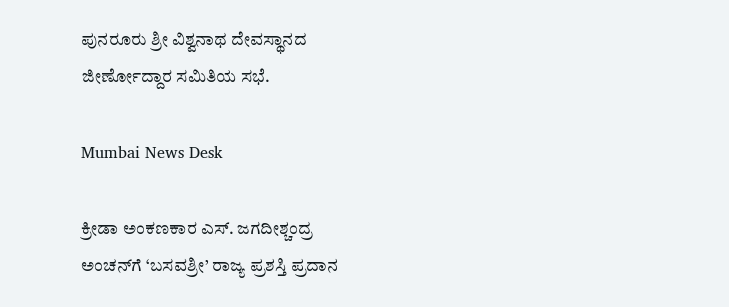ಪುನರೂರು ಶ್ರೀ ವಿಶ್ವನಾಥ ದೇವಸ್ಥಾನದ ಜೀರ್ಣೋದ್ದಾರ ಸಮಿತಿಯ ಸಭೆ.

Mumbai News Desk

ಕ್ರೀಡಾ ಅಂಕಣಕಾರ ಎಸ್. ಜಗದೀಶ್ಚಂದ್ರ ಅಂಚನ್‌ಗೆ ‘ಬಸವಶ್ರೀ’ ರಾಜ್ಯ ಪ್ರಶಸ್ತಿ ಪ್ರದಾನ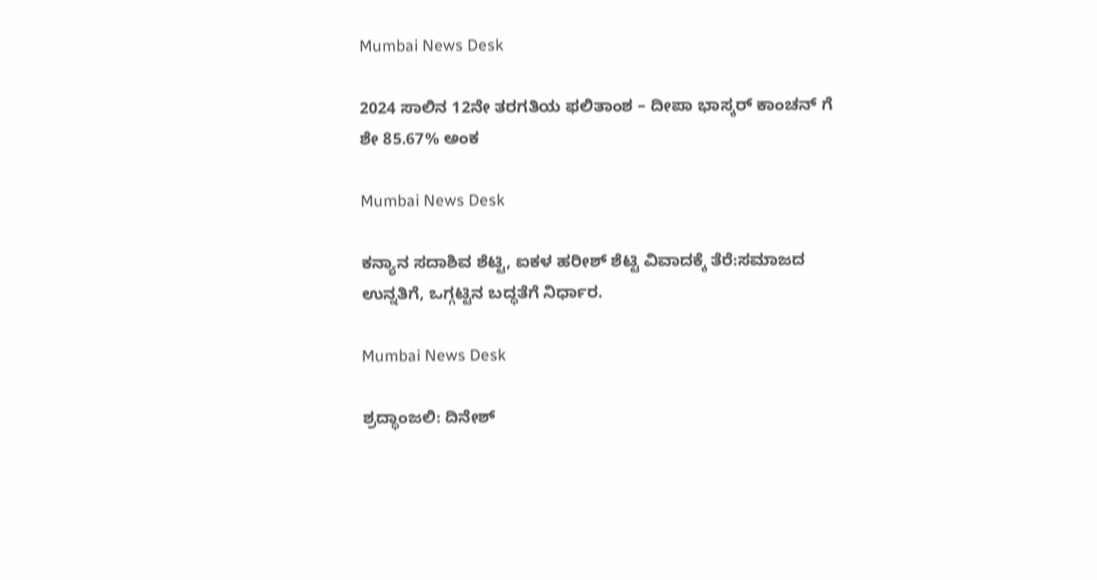Mumbai News Desk

2024 ಸಾಲಿನ 12ನೇ ತರಗತಿಯ ಫಲಿತಾಂಶ – ದೀಪಾ ಭಾಸ್ಕರ್ ಕಾಂಚನ್ ಗೆ  ಶೇ 85.67% ಅಂಕ

Mumbai News Desk

ಕನ್ಯಾನ ಸದಾಶಿವ ಶೆಟ್ಟಿ, ಐಕಳ ಹರೀಶ್ ಶೆಟ್ಟಿ ವಿವಾದಕ್ಕೆ ತೆರೆ:ಸಮಾಜದ ಉನ್ನತಿಗೆ, ಒಗ್ಗಟ್ಟಿನ ಬದ್ಧತೆಗೆ ನಿರ್ಧಾರ.

Mumbai News Desk

ಶ್ರದ್ಧಾಂಜಲಿ: ದಿನೇಶ್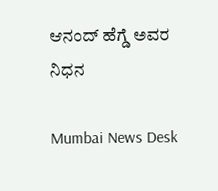ಆನಂದ್ ಹೆಗ್ಡೆ ಅವರ ನಿಧನ

Mumbai News Desk